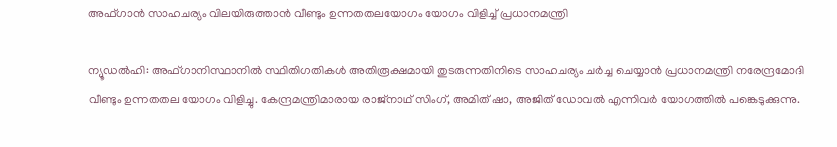അഫ്ഗാൻ സാഹചര്യം വിലയിരുത്താൻ വീണ്ടും ഉന്നതതലയോഗം യോഗം വിളിച്ച് പ്രധാനമന്ത്രി

ന്യൂഡല്‍ഹി: അഫ്ഗാനിസ്ഥാനില്‍ സ്ഥിതിഗതികള്‍ അതിരൂക്ഷമായി തുടരുന്നതിനിടെ സാഹചര്യം ചര്‍ച്ച ചെയ്യാന്‍ പ്രധാനമന്ത്രി നരേന്ദ്രമോദി വീണ്ടും ഉന്നതതല യോഗം വിളിച്ചു. കേന്ദ്രമന്ത്രിമാരായ രാജ്‌നാഥ് സിംഗ്, അമിത് ഷാ, അജിത് ഡോവല്‍ എന്നിവര്‍ യോഗത്തില്‍ പങ്കെടുക്കുന്നു.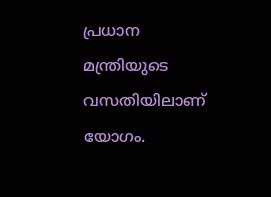പ്രധാന മന്ത്രിയുടെ വസതിയിലാണ് യോഗം.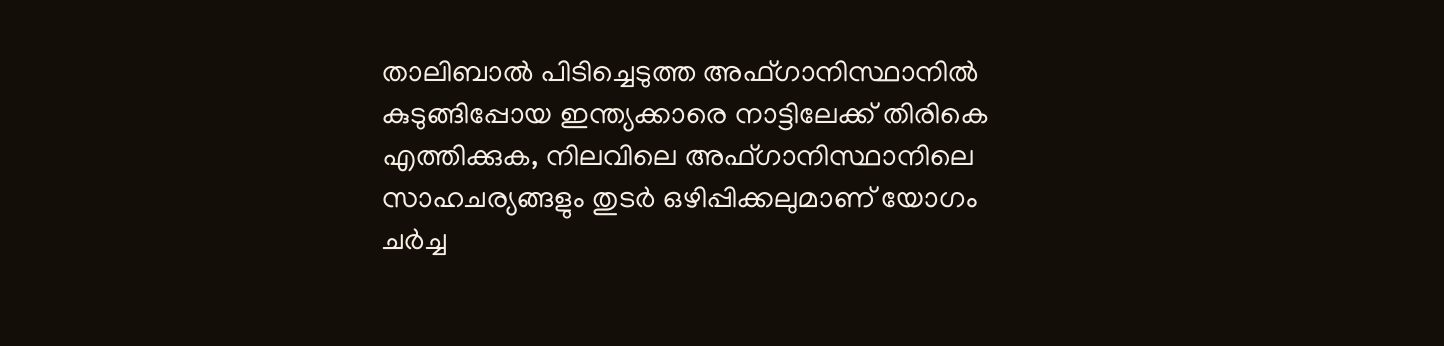താലിബാല്‍ പിടിച്ചെടുത്ത അഫ്ഗാനിസ്ഥാനില്‍ കുടുങ്ങിപ്പോയ ഇന്ത്യക്കാരെ നാട്ടിലേക്ക് തിരികെ എത്തിക്കുക, നിലവിലെ അഫ്ഗാനിസ്ഥാനിലെ സാഹചര്യങ്ങളും തുടര്‍ ഒഴിപ്പിക്കലുമാണ് യോഗം ചര്‍ച്ച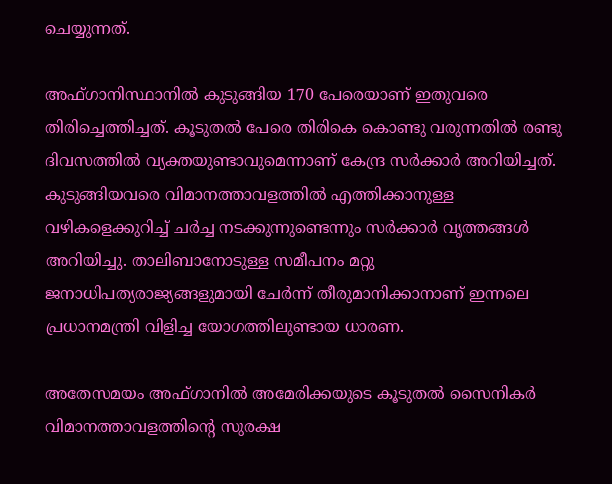ചെയ്യുന്നത്.

അഫ്ഗാനിസ്ഥാനില്‍ കുടുങ്ങിയ 170 പേരെയാണ് ഇതുവരെ തിരിച്ചെത്തിച്ചത്. കൂടുതല്‍ പേരെ തിരികെ കൊണ്ടു വരുന്നതില്‍ രണ്ടു ദിവസത്തില്‍ വ്യക്തയുണ്ടാവുമെന്നാണ് കേന്ദ്ര സര്‍ക്കാര്‍ അറിയിച്ചത്. കുടുങ്ങിയവരെ വിമാനത്താവളത്തില്‍ എത്തിക്കാനുള്ള വഴികളെക്കുറിച്ച് ചര്‍ച്ച നടക്കുന്നുണ്ടെന്നും സര്‍ക്കാര്‍ വൃത്തങ്ങള്‍ അറിയിച്ചു. താലിബാനോടുള്ള സമീപനം മറ്റു ജനാധിപത്യരാജ്യങ്ങളുമായി ചേര്‍ന്ന് തീരുമാനിക്കാനാണ് ഇന്നലെ പ്രധാനമന്ത്രി വിളിച്ച യോഗത്തിലുണ്ടായ ധാരണ.

അതേസമയം അഫ്ഗാനില്‍ അമേരിക്കയുടെ കൂടുതല്‍ സൈനികര്‍ വിമാനത്താവളത്തിന്റെ സുരക്ഷ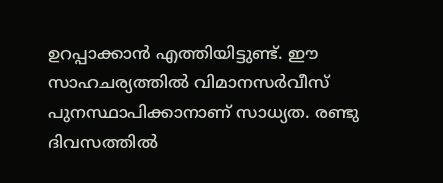ഉറപ്പാക്കാന്‍ എത്തിയിട്ടുണ്ട്. ഈ സാഹചര്യത്തില്‍ വിമാനസര്‍വീസ് പുനസ്ഥാപിക്കാനാണ് സാധ്യത. രണ്ടു ദിവസത്തില്‍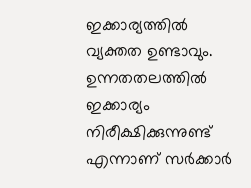ഇക്കാര്യത്തില്‍ വ്യക്തത ഉണ്ടാവും. ഉന്നതതലത്തില്‍ ഇക്കാര്യം നിരീക്ഷിക്കുന്നുണ്ട് എന്നാണ് സര്‍ക്കാര്‍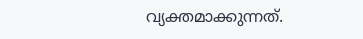വ്യക്തമാക്കുന്നത്.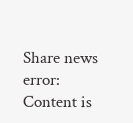Share news
error: Content is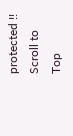protected !!
Scroll to Top